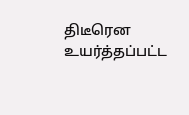திடீரென உயர்த்தப்பட்ட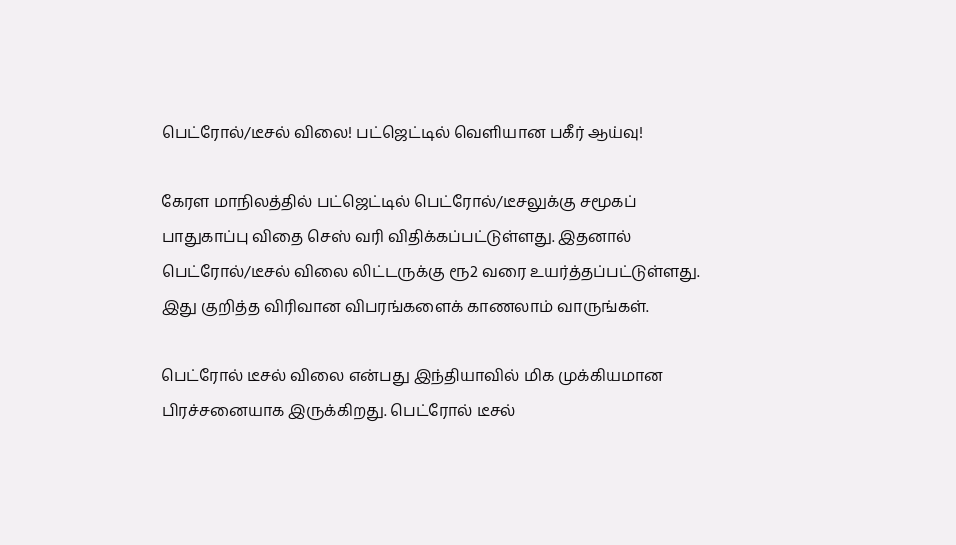பெட்ரோல்/டீசல் விலை! பட்ஜெட்டில் வெளியான பகீர் ஆய்வு!

கேரள மாநிலத்தில் பட்ஜெட்டில் பெட்ரோல்/டீசலுக்கு சமூகப் பாதுகாப்பு விதை செஸ் வரி விதிக்கப்பட்டுள்ளது. இதனால் பெட்ரோல்/டீசல் விலை லிட்டருக்கு ரூ2 வரை உயர்த்தப்பட்டுள்ளது. இது குறித்த விரிவான விபரங்களைக் காணலாம் வாருங்கள்.

பெட்ரோல் டீசல் விலை என்பது இந்தியாவில் மிக முக்கியமான பிரச்சனையாக இருக்கிறது. பெட்ரோல் டீசல்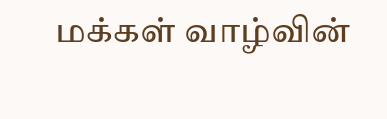மக்கள் வாழ்வின்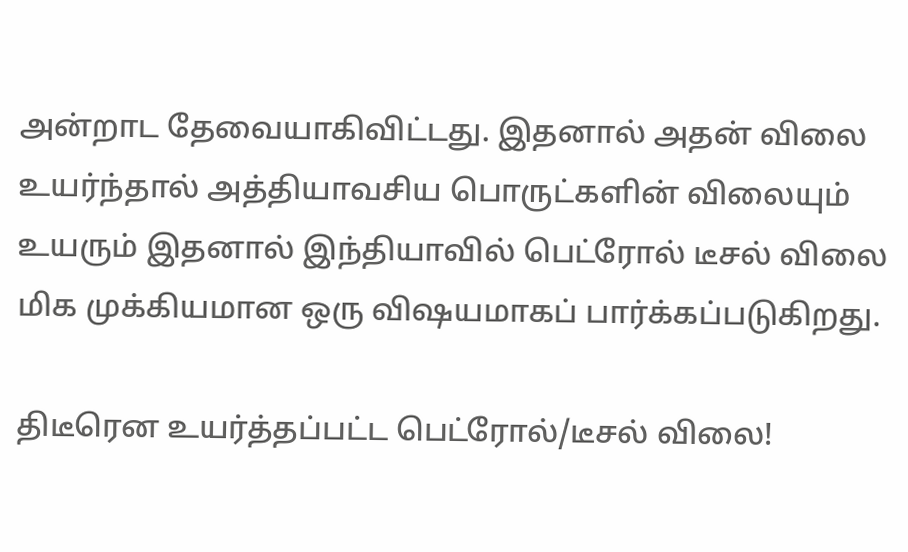அன்றாட தேவையாகிவிட்டது. இதனால் அதன் விலை உயர்ந்தால் அத்தியாவசிய பொருட்களின் விலையும் உயரும் இதனால் இந்தியாவில் பெட்ரோல் டீசல் விலை மிக முக்கியமான ஒரு விஷயமாகப் பார்க்கப்படுகிறது.

திடீரென உயர்த்தப்பட்ட பெட்ரோல்/டீசல் விலை!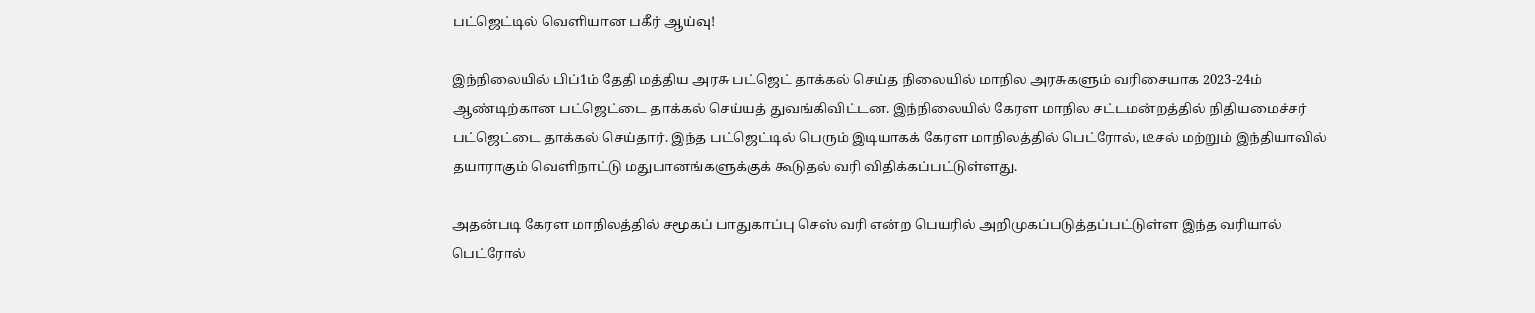பட்ஜெட்டில் வெளியான பகீர் ஆய்வு!

இந்நிலையில் பிப்1ம் தேதி மத்திய அரசு பட்ஜெட் தாக்கல் செய்த நிலையில் மாநில அரசுகளும் வரிசையாக 2023-24ம் ஆண்டிற்கான பட்ஜெட்டை தாக்கல் செய்யத் துவங்கிவிட்டன. இந்நிலையில் கேரள மாநில சட்டமன்றத்தில் நிதியமைச்சர் பட்ஜெட்டை தாக்கல் செய்தார். இந்த பட்ஜெட்டில் பெரும் இடியாகக் கேரள மாநிலத்தில் பெட்ரோல், டீசல் மற்றும் இந்தியாவில் தயாராகும் வெளிநாட்டு மதுபானங்களுக்குக் கூடுதல் வரி விதிக்கப்பட்டுள்ளது.

அதன்படி கேரள மாநிலத்தில் சமூகப் பாதுகாப்பு செஸ் வரி என்ற பெயரில் அறிமுகப்படுத்தப்பட்டுள்ள இந்த வரியால் பெட்ரோல்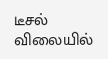டீசல் விலையில்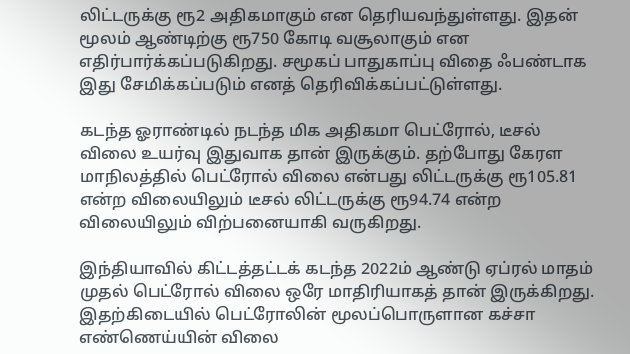லிட்டருக்கு ரூ2 அதிகமாகும் என தெரியவந்துள்ளது. இதன் மூலம் ஆண்டிற்கு ரூ750 கோடி வசூலாகும் என எதிர்பார்க்கப்படுகிறது. சமூகப் பாதுகாப்பு விதை ஃபண்டாக இது சேமிக்கப்படும் எனத் தெரிவிக்கப்பட்டுள்ளது.

கடந்த ஓராண்டில் நடந்த மிக அதிகமா பெட்ரோல், டீசல் விலை உயர்வு இதுவாக தான் இருக்கும். தற்போது கேரள மாநிலத்தில் பெட்ரோல் விலை என்பது லிட்டருக்கு ரூ105.81 என்ற விலையிலும் டீசல் லிட்டருக்கு ரூ94.74 என்ற விலையிலும் விற்பனையாகி வருகிறது.

இந்தியாவில் கிட்டத்தட்டக் கடந்த 2022ம் ஆண்டு ஏப்ரல் மாதம் முதல் பெட்ரோல் விலை ஒரே மாதிரியாகத் தான் இருக்கிறது. இதற்கிடையில் பெட்ரோலின் மூலப்பொருளான கச்சா எண்ணெய்யின் விலை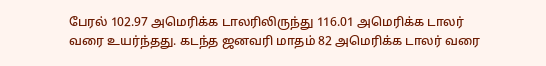பேரல் 102.97 அமெரிக்க டாலரிலிருந்து 116.01 அமெரிக்க டாலர் வரை உயர்ந்தது. கடந்த ஜனவரி மாதம் 82 அமெரிக்க டாலர் வரை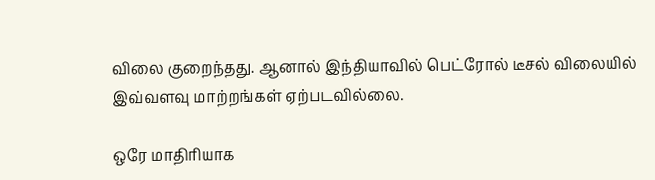விலை குறைந்தது. ஆனால் இந்தியாவில் பெட்ரோல் டீசல் விலையில் இவ்வளவு மாற்றங்கள் ஏற்படவில்லை.

ஒரே மாதிரியாக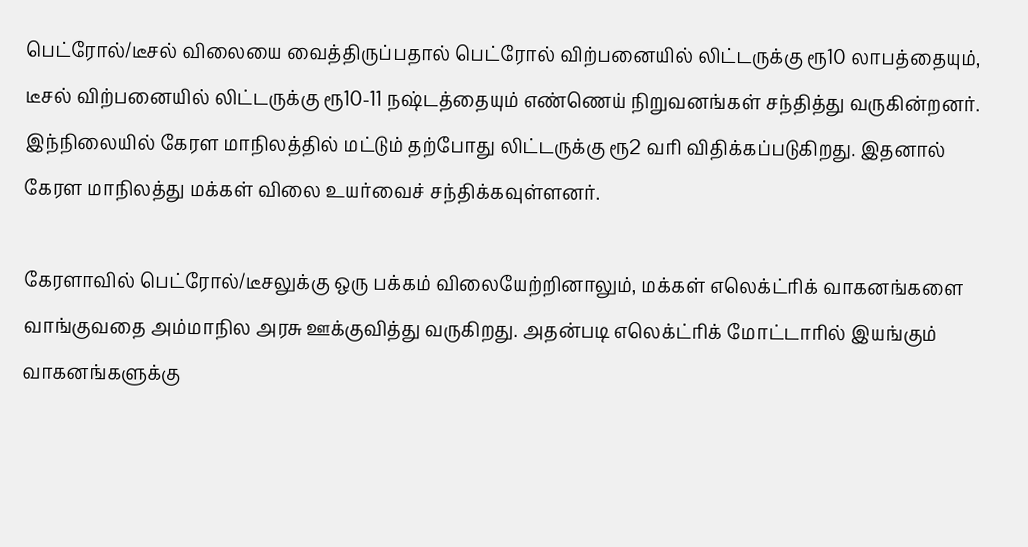பெட்ரோல்/டீசல் விலையை வைத்திருப்பதால் பெட்ரோல் விற்பனையில் லிட்டருக்கு ரூ10 லாபத்தையும், டீசல் விற்பனையில் லிட்டருக்கு ரூ10-11 நஷ்டத்தையும் எண்ணெய் நிறுவனங்கள் சந்தித்து வருகின்றனர். இந்நிலையில் கேரள மாநிலத்தில் மட்டும் தற்போது லிட்டருக்கு ரூ2 வரி விதிக்கப்படுகிறது. இதனால் கேரள மாநிலத்து மக்கள் விலை உயர்வைச் சந்திக்கவுள்ளனர்.

கேரளாவில் பெட்ரோல்/டீசலுக்கு ஒரு பக்கம் விலையேற்றினாலும், மக்கள் எலெக்ட்ரிக் வாகனங்களை வாங்குவதை அம்மாநில அரசு ஊக்குவித்து வருகிறது. அதன்படி எலெக்ட்ரிக் மோட்டாரில் இயங்கும் வாகனங்களுக்கு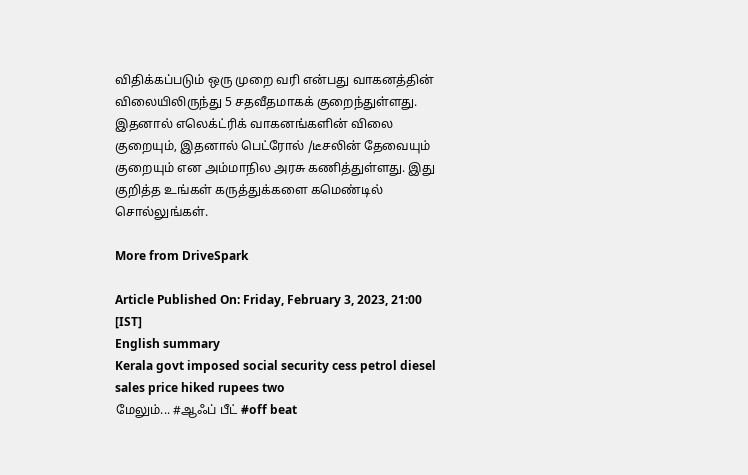விதிக்கப்படும் ஒரு முறை வரி என்பது வாகனத்தின் விலையிலிருந்து 5 சதவீதமாகக் குறைந்துள்ளது. இதனால் எலெக்ட்ரிக் வாகனங்களின் விலை குறையும், இதனால் பெட்ரோல் /டீசலின் தேவையும் குறையும் என அம்மாநில அரசு கணித்துள்ளது. இது குறித்த உங்கள் கருத்துக்களை கமெண்டில் சொல்லுங்கள்.

More from DriveSpark

Article Published On: Friday, February 3, 2023, 21:00 [IST]
English summary
Kerala govt imposed social security cess petrol diesel sales price hiked rupees two
மேலும்... #ஆஃப் பீட் #off beat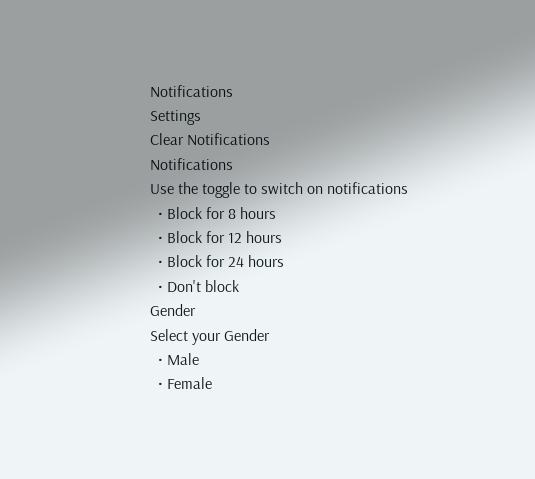Notifications
Settings
Clear Notifications
Notifications
Use the toggle to switch on notifications
  • Block for 8 hours
  • Block for 12 hours
  • Block for 24 hours
  • Don't block
Gender
Select your Gender
  • Male
  • Female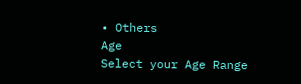• Others
Age
Select your Age Range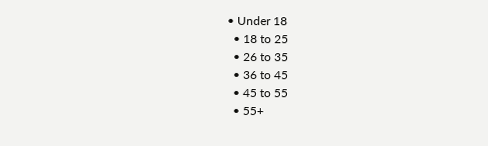• Under 18
  • 18 to 25
  • 26 to 35
  • 36 to 45
  • 45 to 55
  • 55+